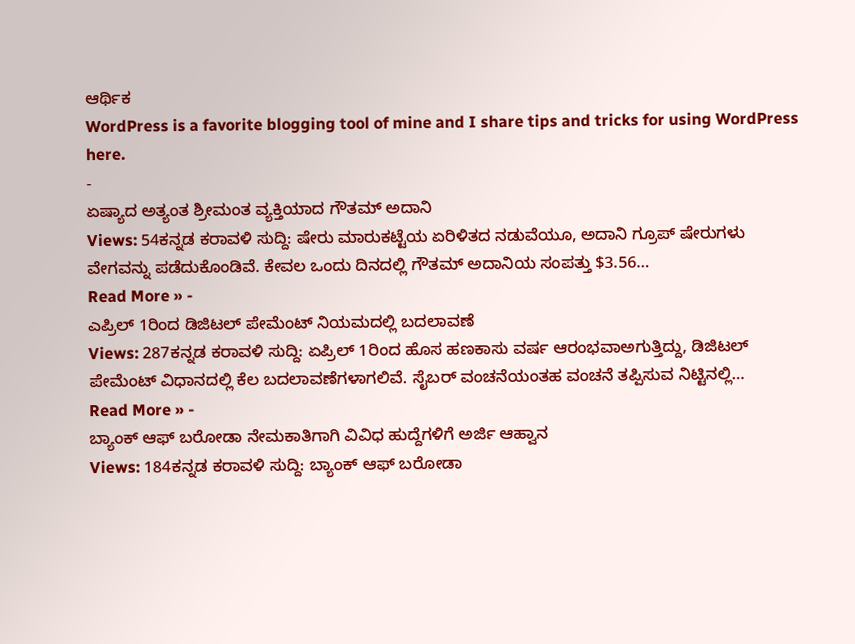ಆರ್ಥಿಕ
WordPress is a favorite blogging tool of mine and I share tips and tricks for using WordPress here.
-
ಏಷ್ಯಾದ ಅತ್ಯಂತ ಶ್ರೀಮಂತ ವ್ಯಕ್ತಿಯಾದ ಗೌತಮ್ ಅದಾನಿ
Views: 54ಕನ್ನಡ ಕರಾವಳಿ ಸುದ್ದಿ: ಷೇರು ಮಾರುಕಟ್ಟೆಯ ಏರಿಳಿತದ ನಡುವೆಯೂ, ಅದಾನಿ ಗ್ರೂಪ್ ಷೇರುಗಳು ವೇಗವನ್ನು ಪಡೆದುಕೊಂಡಿವೆ. ಕೇವಲ ಒಂದು ದಿನದಲ್ಲಿ ಗೌತಮ್ ಅದಾನಿಯ ಸಂಪತ್ತು $3.56…
Read More » -
ಎಪ್ರಿಲ್ 1ರಿಂದ ಡಿಜಿಟಲ್ ಪೇಮೆಂಟ್ ನಿಯಮದಲ್ಲಿ ಬದಲಾವಣೆ
Views: 287ಕನ್ನಡ ಕರಾವಳಿ ಸುದ್ದಿ: ಏಪ್ರಿಲ್ 1ರಿಂದ ಹೊಸ ಹಣಕಾಸು ವರ್ಷ ಆರಂಭವಾಅಗುತ್ತಿದ್ದು, ಡಿಜಿಟಲ್ ಪೇಮೆಂಟ್ ವಿಧಾನದಲ್ಲಿ ಕೆಲ ಬದಲಾವಣೆಗಳಾಗಲಿವೆ. ಸೈಬರ್ ವಂಚನೆಯಂತಹ ವಂಚನೆ ತಪ್ಪಿಸುವ ನಿಟ್ಟಿನಲ್ಲಿ…
Read More » -
ಬ್ಯಾಂಕ್ ಆಫ್ ಬರೋಡಾ ನೇಮಕಾತಿಗಾಗಿ ವಿವಿಧ ಹುದ್ದೆಗಳಿಗೆ ಅರ್ಜಿ ಆಹ್ವಾನ
Views: 184ಕನ್ನಡ ಕರಾವಳಿ ಸುದ್ದಿ: ಬ್ಯಾಂಕ್ ಆಫ್ ಬರೋಡಾ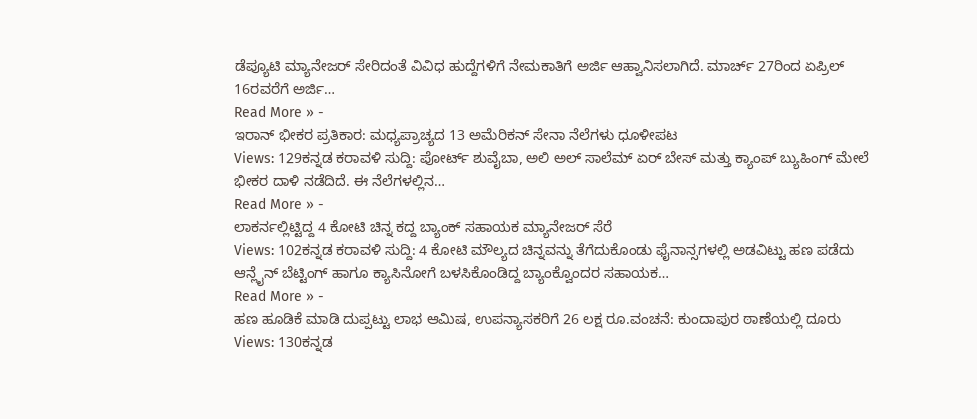ಡೆಪ್ಯೂಟಿ ಮ್ಯಾನೇಜರ್ ಸೇರಿದಂತೆ ವಿವಿಧ ಹುದ್ದೆಗಳಿಗೆ ನೇಮಕಾತಿಗೆ ಅರ್ಜಿ ಆಹ್ವಾನಿಸಲಾಗಿದೆ. ಮಾರ್ಚ್ 27ರಿಂದ ಏಪ್ರಿಲ್ 16ರವರೆಗೆ ಅರ್ಜಿ…
Read More » -
ಇರಾನ್ ಭೀಕರ ಪ್ರತಿಕಾರ: ಮಧ್ಯಪ್ರಾಚ್ಯದ 13 ಅಮೆರಿಕನ್ ಸೇನಾ ನೆಲೆಗಳು ಧೂಳೀಪಟ
Views: 129ಕನ್ನಡ ಕರಾವಳಿ ಸುದ್ದಿ: ಪೋರ್ಟ್ ಶುವೈಬಾ, ಅಲಿ ಅಲ್ ಸಾಲೆಮ್ ಏರ್ ಬೇಸ್ ಮತ್ತು ಕ್ಯಾಂಪ್ ಬ್ಯುಹಿಂಗ್ ಮೇಲೆ ಭೀಕರ ದಾಳಿ ನಡೆದಿದೆ. ಈ ನೆಲೆಗಳಲ್ಲಿನ…
Read More » -
ಲಾಕರ್ನಲ್ಲಿಟ್ಟಿದ್ದ 4 ಕೋಟಿ ಚಿನ್ನ ಕದ್ದ ಬ್ಯಾಂಕ್ ಸಹಾಯಕ ಮ್ಯಾನೇಜರ್ ಸೆರೆ
Views: 102ಕನ್ನಡ ಕರಾವಳಿ ಸುದ್ದಿ: 4 ಕೋಟಿ ಮೌಲ್ಯದ ಚಿನ್ನವನ್ನು ತೆಗೆದುಕೊಂಡು ಫೈನಾನ್ಸಗಳಲ್ಲಿ ಅಡವಿಟ್ಟು ಹಣ ಪಡೆದು ಆನ್ಲೈನ್ ಬೆಟ್ಟಿಂಗ್ ಹಾಗೂ ಕ್ಯಾಸಿನೋಗೆ ಬಳಸಿಕೊಂಡಿದ್ದ ಬ್ಯಾಂಕ್ವೊಂದರ ಸಹಾಯಕ…
Read More » -
ಹಣ ಹೂಡಿಕೆ ಮಾಡಿ ದುಪ್ಪಟ್ಟು ಲಾಭ ಆಮಿಷ, ಉಪನ್ಯಾಸಕರಿಗೆ 26 ಲಕ್ಷ ರೂ.ವಂಚನೆ: ಕುಂದಾಪುರ ಠಾಣೆಯಲ್ಲಿ ದೂರು
Views: 130ಕನ್ನಡ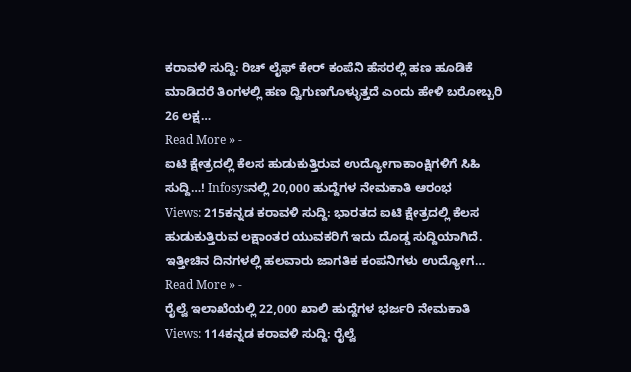ಕರಾವಳಿ ಸುದ್ದಿ: ರಿಚ್ ಲೈಫ್ ಕೇರ್ ಕಂಪೆನಿ ಹೆಸರಲ್ಲಿ ಹಣ ಹೂಡಿಕೆ ಮಾಡಿದರೆ ತಿಂಗಳಲ್ಲಿ ಹಣ ದ್ವಿಗುಣಗೊಳ್ಳುತ್ತದೆ ಎಂದು ಹೇಳಿ ಬರೋಬ್ಬರಿ 26 ಲಕ್ಷ…
Read More » -
ಐಟಿ ಕ್ಷೇತ್ರದಲ್ಲಿ ಕೆಲಸ ಹುಡುಕುತ್ತಿರುವ ಉದ್ಯೋಗಾಕಾಂಕ್ಷಿಗಳಿಗೆ ಸಿಹಿ ಸುದ್ದಿ…! Infosysನಲ್ಲಿ 20,000 ಹುದ್ದೆಗಳ ನೇಮಕಾತಿ ಆರಂಭ
Views: 215ಕನ್ನಡ ಕರಾವಳಿ ಸುದ್ದಿ: ಭಾರತದ ಐಟಿ ಕ್ಷೇತ್ರದಲ್ಲಿ ಕೆಲಸ ಹುಡುಕುತ್ತಿರುವ ಲಕ್ಷಾಂತರ ಯುವಕರಿಗೆ ಇದು ದೊಡ್ಡ ಸುದ್ದಿಯಾಗಿದೆ. ಇತ್ತೀಚಿನ ದಿನಗಳಲ್ಲಿ ಹಲವಾರು ಜಾಗತಿಕ ಕಂಪನಿಗಳು ಉದ್ಯೋಗ…
Read More » -
ರೈಲ್ವೆ ಇಲಾಖೆಯಲ್ಲಿ 22,000 ಖಾಲಿ ಹುದ್ದೆಗಳ ಭರ್ಜರಿ ನೇಮಕಾತಿ
Views: 114ಕನ್ನಡ ಕರಾವಳಿ ಸುದ್ದಿ: ರೈಲ್ವೆ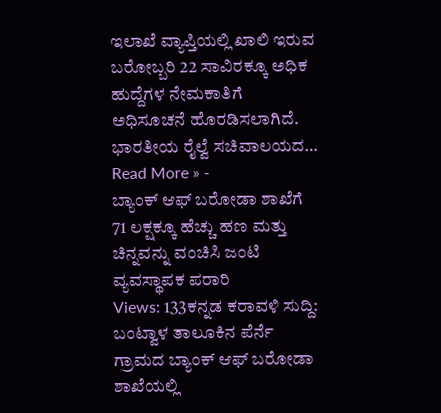ಇಲಾಖೆ ವ್ಯಾಪ್ತಿಯಲ್ಲಿ ಖಾಲಿ ಇರುವ ಬರೋಬ್ಬರಿ 22 ಸಾವಿರಕ್ಕೂ ಅಧಿಕ ಹುದ್ದೆಗಳ ನೇಮಕಾತಿಗೆ ಅಧಿಸೂಚನೆ ಹೊರಡಿಸಲಾಗಿದೆ. ಭಾರತೀಯ ರೈಲ್ವೆ ಸಚಿವಾಲಯದ…
Read More » -
ಬ್ಯಾಂಕ್ ಆಫ್ ಬರೋಡಾ ಶಾಖೆಗೆ 71 ಲಕ್ಷಕ್ಕೂ ಹೆಚ್ಚು ಹಣ ಮತ್ತು ಚಿನ್ನವನ್ನು ವಂಚಿಸಿ ಜಂಟಿ ವ್ಯವಸ್ಥಾಪಕ ಪರಾರಿ
Views: 133ಕನ್ನಡ ಕರಾವಳಿ ಸುದ್ದಿ: ಬಂಟ್ವಾಳ ತಾಲೂಕಿನ ಪೆರ್ನೆ ಗ್ರಾಮದ ಬ್ಯಾಂಕ್ ಆಫ್ ಬರೋಡಾ ಶಾಖೆಯಲ್ಲಿ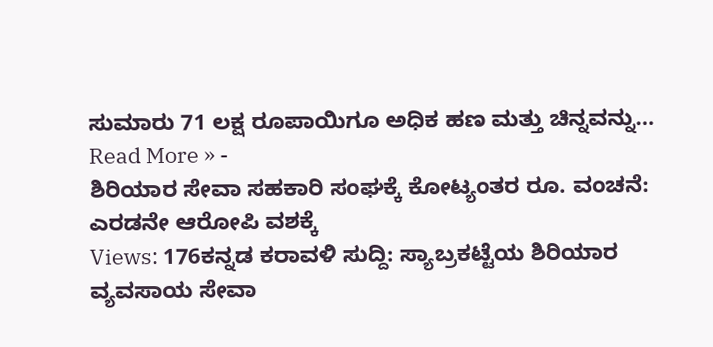ಸುಮಾರು 71 ಲಕ್ಷ ರೂಪಾಯಿಗೂ ಅಧಿಕ ಹಣ ಮತ್ತು ಚಿನ್ನವನ್ನು…
Read More » -
ಶಿರಿಯಾರ ಸೇವಾ ಸಹಕಾರಿ ಸಂಘಕ್ಕೆ ಕೋಟ್ಯಂತರ ರೂ. ವಂಚನೆ: ಎರಡನೇ ಆರೋಪಿ ವಶಕ್ಕೆ
Views: 176ಕನ್ನಡ ಕರಾವಳಿ ಸುದ್ದಿ: ಸ್ಯಾಬ್ರಕಟ್ಟೆಯ ಶಿರಿಯಾರ ವ್ಯವಸಾಯ ಸೇವಾ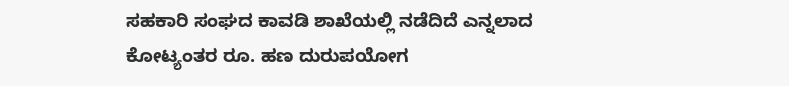ಸಹಕಾರಿ ಸಂಘದ ಕಾವಡಿ ಶಾಖೆಯಲ್ಲಿ ನಡೆದಿದೆ ಎನ್ನಲಾದ ಕೋಟ್ಯಂತರ ರೂ. ಹಣ ದುರುಪಯೋಗ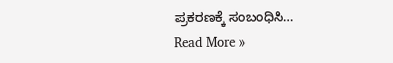ಪ್ರಕರಣಕ್ಕೆ ಸಂಬಂಧಿಸಿ…
Read More »